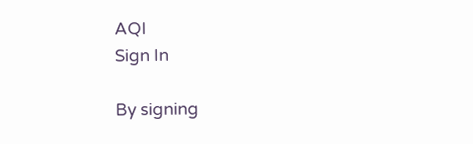AQI
Sign In

By signing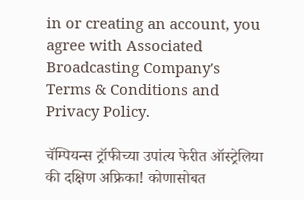in or creating an account, you agree with Associated Broadcasting Company's Terms & Conditions and Privacy Policy.

चॅम्पियन्स ट्रॉफीच्या उपांत्य फेरीत ऑस्ट्रेलिया की दक्षिण अफ्रिका! कोणासोबत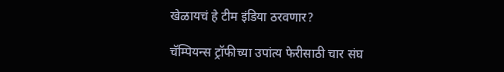खेळायचं हे टीम इंडिया ठरवणार?

चॅम्पियन्स ट्रॉफीच्या उपांत्य फेरीसाठी चार संघ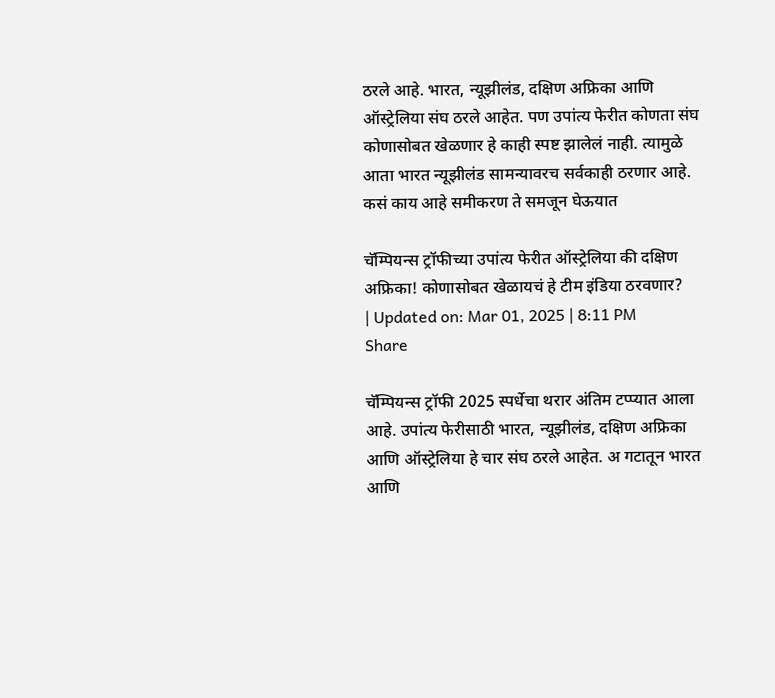ठरले आहे. भारत, न्यूझीलंड, दक्षिण अफ्रिका आणि ऑस्ट्रेलिया संघ ठरले आहेत. पण उपांत्य फेरीत कोणता संघ कोणासोबत खेळणार हे काही स्पष्ट झालेलं नाही. त्यामुळे आता भारत न्यूझीलंड सामन्यावरच सर्वकाही ठरणार आहे. कसं काय आहे समीकरण ते समजून घेऊयात

चॅम्पियन्स ट्रॉफीच्या उपांत्य फेरीत ऑस्ट्रेलिया की दक्षिण अफ्रिका! कोणासोबत खेळायचं हे टीम इंडिया ठरवणार?
| Updated on: Mar 01, 2025 | 8:11 PM
Share

चॅम्पियन्स ट्रॉफी 2025 स्पर्धेचा थरार अंतिम टप्प्यात आला आहे. उपांत्य फेरीसाठी भारत, न्यूझीलंड, दक्षिण अफ्रिका आणि ऑस्ट्रेलिया हे चार संघ ठरले आहेत. अ गटातून भारत आणि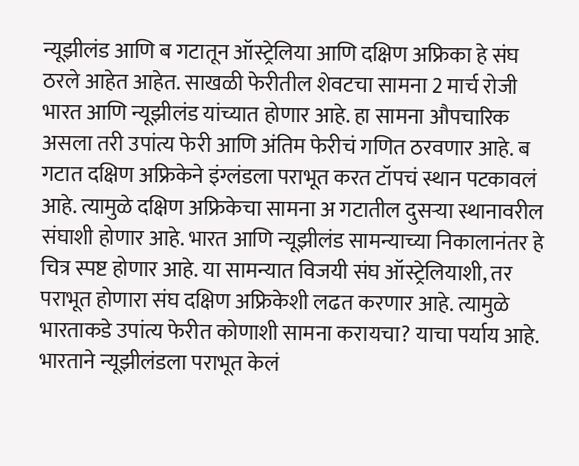न्यूझीलंड आणि ब गटातून ऑस्ट्रेलिया आणि दक्षिण अफ्रिका हे संघ ठरले आहेत आहेत. साखळी फेरीतील शेवटचा सामना 2 मार्च रोजी भारत आणि न्यूझीलंड यांच्यात होणार आहे. हा सामना औपचारिक असला तरी उपांत्य फेरी आणि अंतिम फेरीचं गणित ठरवणार आहे. ब गटात दक्षिण अफ्रिकेने इंग्लंडला पराभूत करत टॉपचं स्थान पटकावलं आहे. त्यामुळे दक्षिण अफ्रिकेचा सामना अ गटातील दुसऱ्या स्थानावरील संघाशी होणार आहे. भारत आणि न्यूझीलंड सामन्याच्या निकालानंतर हे चित्र स्पष्ट होणार आहे. या सामन्यात विजयी संघ ऑस्ट्रेलियाशी, तर पराभूत होणारा संघ दक्षिण अफ्रिकेशी लढत करणार आहे. त्यामुळे भारताकडे उपांत्य फेरीत कोणाशी सामना करायचा? याचा पर्याय आहे. भारताने न्यूझीलंडला पराभूत केलं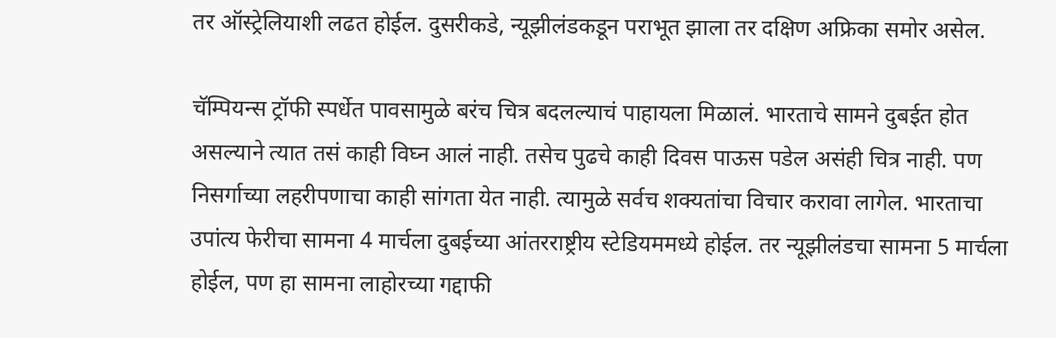तर ऑस्ट्रेलियाशी लढत होईल. दुसरीकडे, न्यूझीलंडकडून पराभूत झाला तर दक्षिण अफ्रिका समोर असेल.

चॅम्पियन्स ट्रॉफी स्पर्धेत पावसामुळे बरंच चित्र बदलल्याचं पाहायला मिळालं. भारताचे सामने दुबईत होत असल्याने त्यात तसं काही विघ्न आलं नाही. तसेच पुढचे काही दिवस पाऊस पडेल असंही चित्र नाही. पण निसर्गाच्या लहरीपणाचा काही सांगता येत नाही. त्यामुळे सर्वच शक्यतांचा विचार करावा लागेल. भारताचा उपांत्य फेरीचा सामना 4 मार्चला दुबईच्या आंतरराष्ट्रीय स्टेडियममध्ये होईल. तर न्यूझीलंडचा सामना 5 मार्चला होईल, पण हा सामना लाहोरच्या गद्दाफी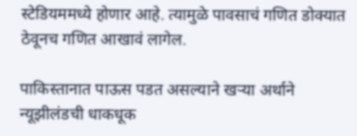स्टेडियममध्ये होणार आहे. त्यामुळे पावसाचं गणित डोक्यात ठेवूनच गणित आखावं लागेल.

पाकिस्तानात पाऊस पडत असल्याने खऱ्या अर्थाने न्यूझीलंडची धाकधूक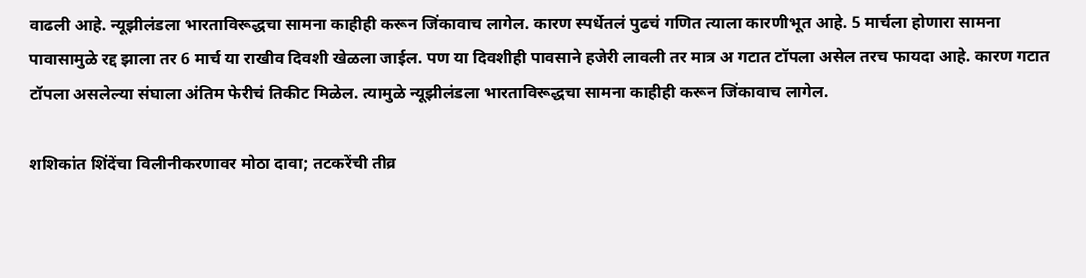वाढली आहे. न्यूझीलंडला भारताविरूद्धचा सामना काहीही करून जिंकावाच लागेल. कारण स्पर्धेतलं पुढचं गणित त्याला कारणीभूत आहे. 5 मार्चला होणारा सामना पावासामुळे रद्द झाला तर 6 मार्च या राखीव दिवशी खेळला जाईल. पण या दिवशीही पावसाने हजेरी लावली तर मात्र अ गटात टॉपला असेल तरच फायदा आहे. कारण गटात टॉपला असलेल्या संघाला अंतिम फेरीचं तिकीट मिळेल. त्यामुळे न्यूझीलंडला भारताविरूद्धचा सामना काहीही करून जिंकावाच लागेल.

शशिकांत शिंदेंचा विलीनीकरणावर मोठा दावा; तटकरेंची तीव्र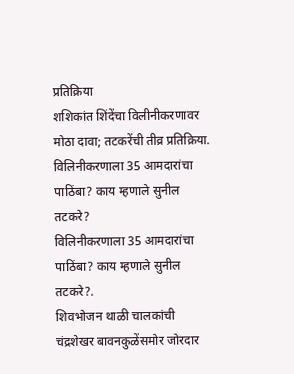प्रतिक्रिया
शशिकांत शिंदेंचा विलीनीकरणावर मोठा दावा; तटकरेंची तीव्र प्रतिक्रिया.
विलिनीकरणाला 35 आमदारांचा पाठिंबा? काय म्हणाले सुनील तटकरे?
विलिनीकरणाला 35 आमदारांचा पाठिंबा? काय म्हणाले सुनील तटकरे?.
शिवभोजन थाळी चालकांची चंद्रशेखर बावनकुळेंसमोर जोरदार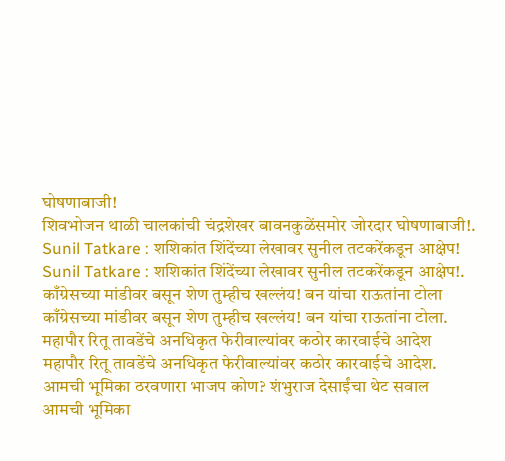घोषणाबाजी!
शिवभोजन थाळी चालकांची चंद्रशेखर बावनकुळेंसमोर जोरदार घोषणाबाजी!.
Sunil Tatkare : शशिकांत शिंदेंच्या लेखावर सुनील तटकरेंकडून आक्षेप!
Sunil Tatkare : शशिकांत शिंदेंच्या लेखावर सुनील तटकरेंकडून आक्षेप!.
काँग्रेसच्या मांडीवर बसून शेण तुम्हीच खल्लंय! बन यांचा राऊतांना टोला
काँग्रेसच्या मांडीवर बसून शेण तुम्हीच खल्लंय! बन यांचा राऊतांना टोला.
महापौर रितू तावडेंचे अनधिकृत फेरीवाल्यांवर कठोर कारवाईचे आदेश
महापौर रितू तावडेंचे अनधिकृत फेरीवाल्यांवर कठोर कारवाईचे आदेश.
आमची भूमिका ठरवणारा भाजप कोण? शंभुराज देसाईंचा थेट सवाल
आमची भूमिका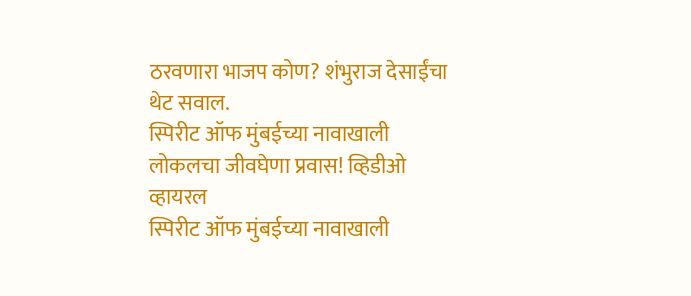ठरवणारा भाजप कोण? शंभुराज देसाईंचा थेट सवाल.
स्पिरीट ऑफ मुंबईच्या नावाखाली लोकलचा जीवघेणा प्रवास! व्हिडीओ व्हायरल
स्पिरीट ऑफ मुंबईच्या नावाखाली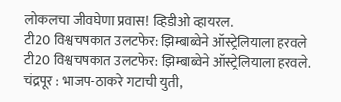लोकलचा जीवघेणा प्रवास! व्हिडीओ व्हायरल.
टी20 विश्वचषकात उलटफेर: झिम्बाब्वेने ऑस्ट्रेलियाला हरवले
टी20 विश्वचषकात उलटफेर: झिम्बाब्वेने ऑस्ट्रेलियाला हरवले.
चंद्रपूर : भाजप-ठाकरे गटाची युती,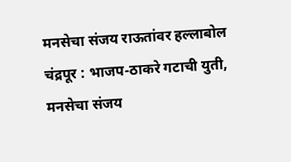मनसेचा संजय राऊतांवर हल्लाबोल
चंद्रपूर : भाजप-ठाकरे गटाची युती, मनसेचा संजय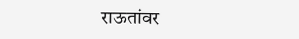राऊतांवर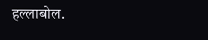हल्लाबोल.